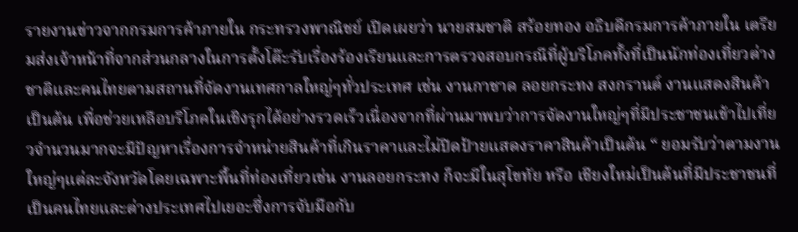รายงานข่าวจากกรมการค้าภายใน กระทรวงพาณิชย์ เปิดเผยว่า นายสมชาติ สร้อยทอง อธิบดีกรมการค้าภายใน เตรียมส่งเจ้าหน้าที่จากส่วนกลางในการตั้งโต๊ะรับเรื่องร้องเรียนและการตรวจสอบกรณีที่ผู้บริโภคทั้งที่เป็นนักท่องเที่ยวต่างชาติและคนไทยตามสถานที่จัดงานเทศกาลใหญ่ๆทั่วประเทศ เช่น งานกาชาด ลอยกระทง สงกรานต์ งานแสดงสินค้า เป็นต้น เพื่อช่วยเหลือบริโภคในเชิงรุกได้อย่างรวดเร็วเนื่องจากที่ผ่านมาพบว่าการจัดงานใหญ่ๆที่มีประชาชนเข้าไปเที่ยวจำนวนมากจะมีปัญหาเรื่องการจำหน่ายสินค้าที่เกินราคาและไม่ปิดป้ายแสดงราคาสินค้าเป็นต้น “ ยอมรับว่าตามงานใหญ่ๆแต่ละจังหวัดโดยเฉพาะพื้นที่ท่องเที่ยวเช่น งานลอยกระทง ก็จะมีในสุโขทัย หรือ เชียงใหม่เป็นต้นที่มีประชาชนที่เป็นคนไทยและต่างประเทศไปเยอะซึ่งการจับมือกับ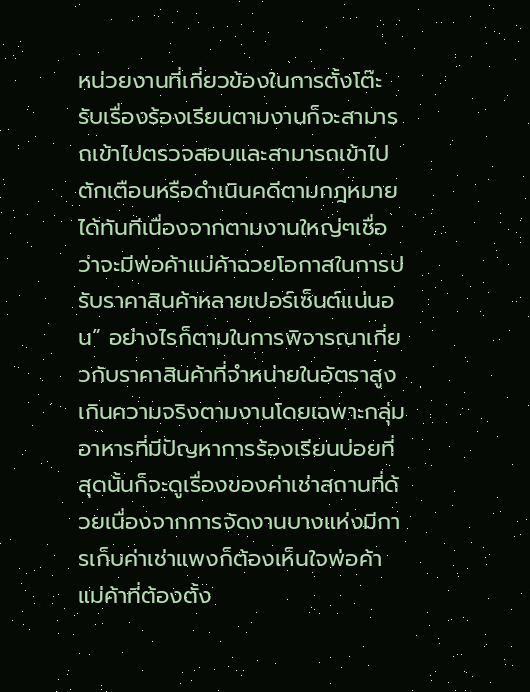หน่วยงานที่เกี่ยวข้องในการตั้งโต๊ะรับเรื่องร้องเรียนตามงานก็จะสามารถเข้าไปตรวจสอบและสามารถเข้าไปตักเตือนหรือดำเนินคดีตามกฎหมายได้ทันทีเนื่องจากตามงานใหญ่ๆเชื่อว่าจะมีพ่อค้าแม่ค้าฉวยโอกาสในการปรับราคาสินค้าหลายเปอร์เซ็นต์แน่นอน” อย่างไรก็ตามในการพิจารณาเกี่ยวกับราคาสินค้าที่จำหน่ายในอัตราสูงเกินความจริงตามงานโดยเฉพาะกลุ่มอาหารที่มีปัญหาการร้องเรียนบ่อยที่สุดนั้นก็จะดูเรื่องของค่าเช่าสถานที่ด้วยเนื่องจากการจัดงานบางแห่งมีการเก็บค่าเช่าแพงก็ต้องเห็นใจพ่อค้าแม่ค้าที่ต้องตั้ง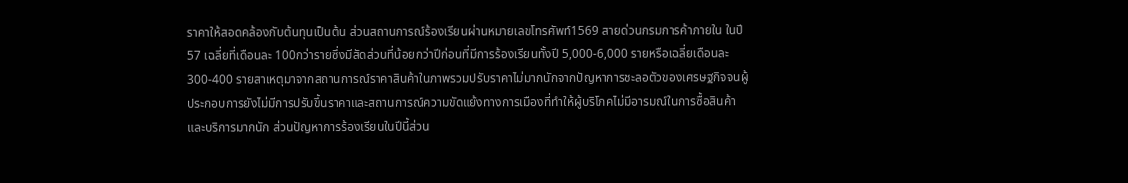ราคาให้สอดคล้องกับต้นทุนเป็นต้น ส่วนสถานการณ์ร้องเรียนผ่านหมายเลขโทรศัพท์1569 สายด่วนกรมการค้าภายใน ในปี 57 เฉลี่ยที่เดือนละ 100กว่ารายซึ่งมีสัดส่วนที่น้อยกว่าปีก่อนที่มีการร้องเรียนทั้งปี 5,000-6,000 รายหรือเฉลี่ยเดือนละ 300-400 รายสาเหตุมาจากสถานการณ์ราคาสินค้าในภาพรวมปรับราคาไม่มากนักจากปัญหาการชะลอตัวของเศรษฐกิจจนผู้ประกอบการยังไม่มีการปรับขึ้นราคาและสถานการณ์ความขัดแย้งทางการเมืองที่ทำให้ผู้บริโภคไม่มีอารมณ์ในการซื้อสินค้าและบริการมากนัก ส่วนปัญหาการร้องเรียนในปีนี้ส่วน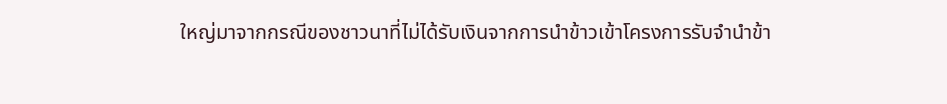ใหญ่มาจากกรณีของชาวนาที่ไม่ได้รับเงินจากการนำข้าวเข้าโครงการรับจำนำข้า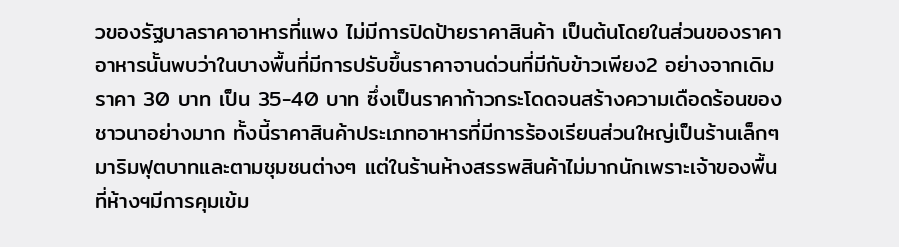วของรัฐบาลราคาอาหารที่แพง ไม่มีการปิดป้ายราคาสินค้า เป็นต้นโดยในส่วนของราคาอาหารนั้นพบว่าในบางพื้นที่มีการปรับขึ้นราคาจานด่วนที่มีกับข้าวเพียง2 อย่างจากเดิมราคา 30 บาท เป็น 35-40 บาท ซึ่งเป็นราคาก้าวกระโดดจนสร้างความเดือดร้อนของชาวนาอย่างมาก ทั้งนี้ราคาสินค้าประเภทอาหารที่มีการร้องเรียนส่วนใหญ่เป็นร้านเล็กๆมาริมฟุตบาทและตามชุมชนต่างๆ แต่ในร้านห้างสรรพสินค้าไม่มากนักเพราะเจ้าของพื้นที่ห้างฯมีการคุมเข้ม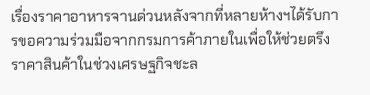เรื่องราคาอาหารจานด่วนหลังจากที่หลายห้างฯได้รับการขอความร่วมมือจากกรมการค้าภายในเพื่อให้ช่วยตรึงราคาสินค้าในช่วงเศรษฐกิจชะล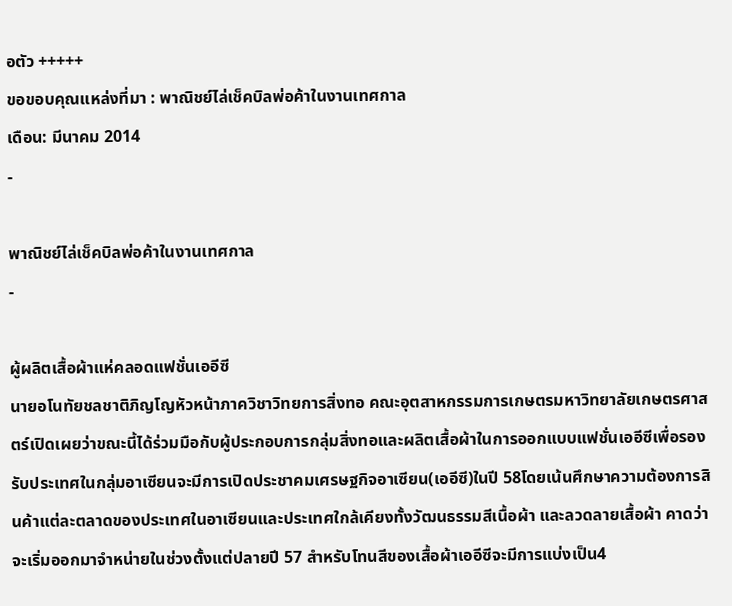อตัว +++++
ขอขอบคุณแหล่งที่มา : พาณิชย์ไล่เช็คบิลพ่อค้าในงานเทศกาล
เดือน: มีนาคม 2014
-

พาณิชย์ไล่เช็คบิลพ่อค้าในงานเทศกาล
-

ผู้ผลิตเสื้อผ้าแห่คลอดแฟชั่นเออีซี
นายอโนทัยชลชาติภิญโญหัวหน้าภาควิชาวิทยการสิ่งทอ คณะอุตสาหกรรมการเกษตรมหาวิทยาลัยเกษตรศาสตร์เปิดเผยว่าขณะนี้ได้ร่วมมือกับผู้ประกอบการกลุ่มสิ่งทอและผลิตเสื้อผ้าในการออกแบบแฟชั่นเออีซีเพื่อรองรับประเทศในกลุ่มอาเซียนจะมีการเปิดประชาคมเศรษฐกิจอาเซียน(เออีซี)ในปี 58โดยเน้นศึกษาความต้องการสินค้าแต่ละตลาดของประเทศในอาเซียนและประเทศใกล้เคียงทั้งวัฒนธรรมสีเนื้อผ้า และลวดลายเสื้อผ้า คาดว่าจะเริ่มออกมาจำหน่ายในช่วงตั้งแต่ปลายปี 57 สำหรับโทนสีของเสื้อผ้าเออีซีจะมีการแบ่งเป็น4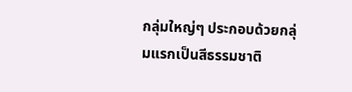กลุ่มใหญ่ๆ ประกอบด้วยกลุ่มแรกเป็นสีธรรมชาติ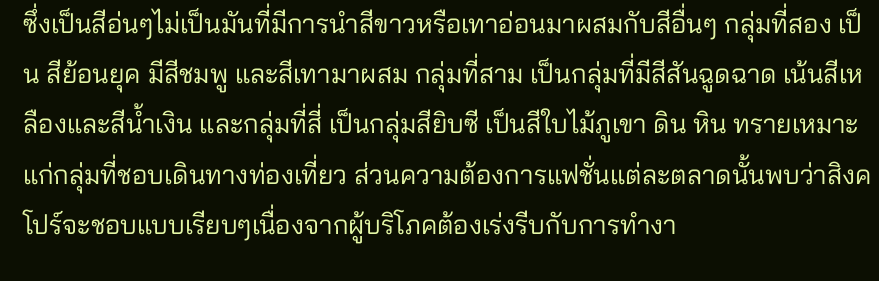ซึ่งเป็นสีอ่นๆไม่เป็นมันที่มีการนำสีขาวหรือเทาอ่อนมาผสมกับสีอื่นๆ กลุ่มที่สอง เป็น สีย้อนยุค มีสีชมพู และสีเทามาผสม กลุ่มที่สาม เป็นกลุ่มที่มีสีสันฉูดฉาด เน้นสีเหลืองและสีน้ำเงิน และกลุ่มที่สี่ เป็นกลุ่มสียิบซี เป็นสีใบไม้ภูเขา ดิน หิน ทรายเหมาะแก่กลุ่มที่ชอบเดินทางท่องเที่ยว ส่วนความต้องการแฟชั่นแต่ละตลาดนั้นพบว่าสิงคโปร์จะชอบแบบเรียบๆเนื่องจากผู้บริโภคต้องเร่งรีบกับการทำงา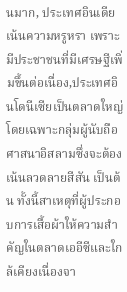นมาก, ประเทศอินเดียเน้นความหรูหรา เพราะมีประชาชนที่มีเศรษฐีเพิ่มขึ้นต่อเนื่อง,ประเทศอินโดนีเซียเป็นตลาดใหญ่ โดยเฉพาะกลุ่มผู้นับถือศาสนาอิสลามซึ่งจะต้องเน้นลวดลายสีสัน เป็นต้น ทั้งนี้สาเหตุที่ผู้ประกอบการเสื้อผ้าให้ความสำคัญในตลาดเออีซีและใกล้เคียงเนื่องจา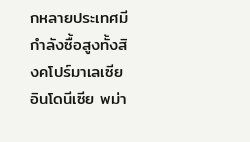กหลายประเทศมีกำลังซื้อสูงทั้งสิงคโปร์มาเลเซีย อินโดนีเซีย พม่า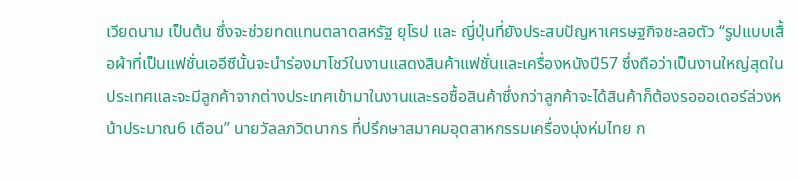เวียดนาม เป็นต้น ซึ่งจะช่วยทดแทนตลาดสหรัฐ ยุโรป และ ญี่ปุ่นที่ยังประสบปัญหาเศรษฐกิจชะลอตัว “รูปแบบเสื้อผ้าที่เป็นแฟชั่นเออีซีนั้นจะนำร่องมาโชว์ในงานแสดงสินค้าแฟชั่นและเครื่องหนังปี57 ซึ่งถือว่าเป็นงานใหญ่สุดในประเทศและจะมีลูกค้าจากต่างประเทศเข้ามาในงานและรอซื้อสินค้าซึ่งกว่าลูกค้าจะได้สินค้าก็ต้องรอออเดอร์ล่วงหน้าประมาณ6 เดือน” นายวัลลภวิตนากร ที่ปรึกษาสมาคมอุตสาหกรรมเครื่องนุ่งห่มไทย ก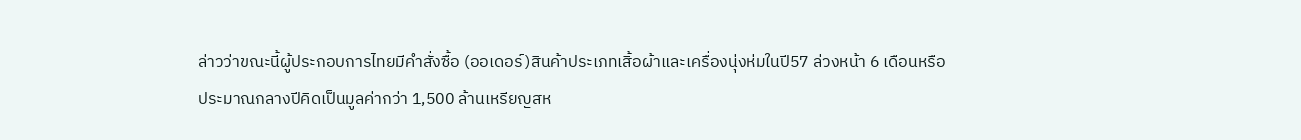ล่าวว่าขณะนี้ผู้ประกอบการไทยมีคำสั่งซื้อ (ออเดอร์)สินค้าประเภทเสิ้อผ้าและเครื่องนุ่งห่มในปี57 ล่วงหน้า 6 เดือนหรือประมาณกลางปีคิดเป็นมูลค่ากว่า 1,500 ล้านเหรียญสห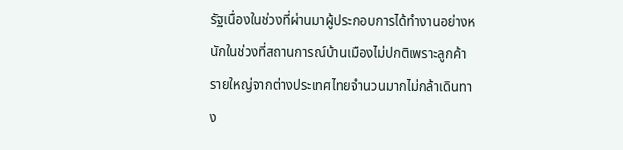รัฐเนื่องในช่วงที่ผ่านมาผู้ประกอบการได้ทำงานอย่างหนักในช่วงที่สถานการณ์บ้านเมืองไม่ปกติเพราะลูกค้ารายใหญ่จากต่างประเทศไทยจำนวนมากไม่กล้าเดินทาง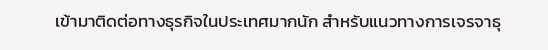เข้ามาติดต่อทางธุรกิจในประเทศมากนัก สำหรับแนวทางการเจรจาธุ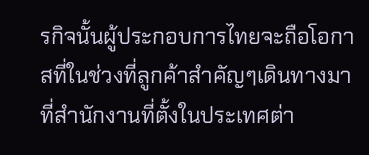รกิจนั้นผู้ประกอบการไทยจะถือโอกาสที่ในช่วงที่ลูกค้าสำคัญๆเดินทางมาที่สำนักงานที่ตั้งในประเทศต่า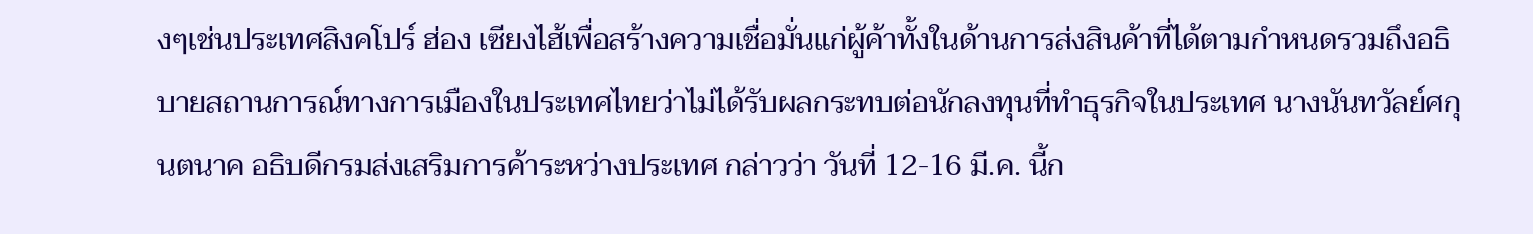งๆเช่นประเทศสิงคโปร์ ฮ่อง เซียงไฮ้เพื่อสร้างความเชื่อมั่นแก่ผู้ค้าทั้งในด้านการส่งสินค้าที่ได้ตามกำหนดรวมถึงอธิบายสถานการณ์ทางการเมืองในประเทศไทยว่าไม่ได้รับผลกระทบต่อนักลงทุนที่ทำธุรกิจในประเทศ นางนันทวัลย์ศกุนตนาค อธิบดีกรมส่งเสริมการค้าระหว่างประเทศ กล่าวว่า วันที่ 12-16 มี.ค. นี้ก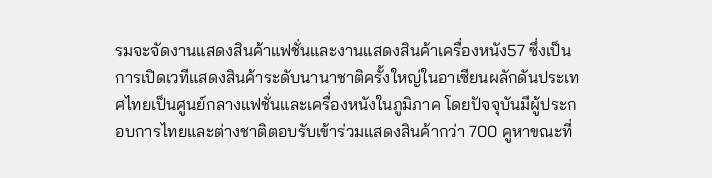รมจะจัดงานแสดงสินค้าแฟชั่นและงานแสดงสินค้าเครื่องหนัง57 ซึ่งเป็นการเปิดเวทีแสดงสินค้าระดับนานาชาติครั้งใหญ่ในอาเซียนผลักดันประเทศไทยเป็นศูนย์กลางแฟชั่นและเครื่องหนังในภูมิภาค โดยปัจจุบันมีผู้ประกอบการไทยและต่างชาติตอบรับเข้าร่วมแสดงสินค้ากว่า 700 คูหาขณะที่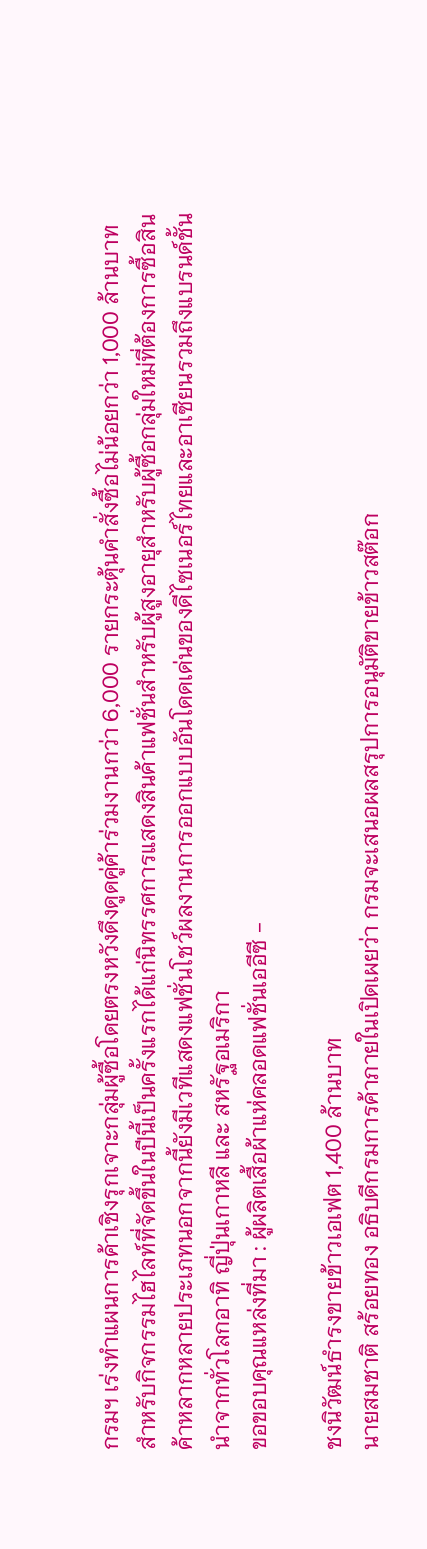กรมฯ เร่งทำแผนการค้าเชิงรุกเจาะกลุ่มผู้ซื้อโดยตรงหวังดึงดูดคู่ค้าร่วมงานกว่า 6,000 รายกระตุ้นคำสั่งซื้อไม่น้อยกว่า 1,000 ล้านบาท สำหรับกิจกรรมไฮไลท์ที่จัดขึ้นในปีนี้เป็นครั้งแรกได้แก่นิทรรศการแสดงสินค้าแฟชั่นสำหรับผู้สูงอายุสำหรับผู้ซื้อกลุ่มใหม่ที่ต้องการซื้อสินค้าหลากหลายประเภทนอกจากนี้ยังมีเวทีแสดงแฟชั่นโชว์ผลงานการออกแบบอันโดดเด่นของดีไซเนอร์ไทยและอาเซียนรวมถึงแบรนด์ชั้นนำจากทั่วโลกอาทิ ญี่ปุ่นเกาหลี และ สหรัฐอเมริกา
ขอขอบคุณแหล่งที่มา : ผู้ผลิตเสื้อผ้าแห่คลอดแฟชั่นเออีซี -

ชงนิวัฒน์ธำรงขายข้าวเอเฟต 1,400 ล้านบาท
นายสมชาติ สร้อยทอง อธิบดีกรมการค้าภายในเปิดเผยว่า กรมจะเสนอผลสรุปการอนุมัติขายข้าวสต๊อก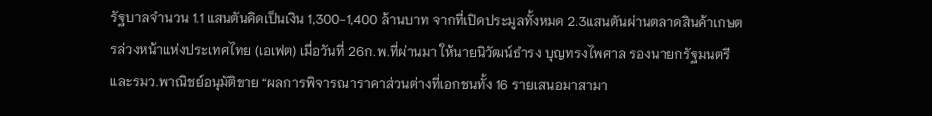รัฐบาลจำนวน 1.1 แสนตันคิดเป็นเงิน 1,300-1,400 ล้านบาท จากที่เปิดประมูลทั้งหมด 2.3แสนตันผ่านตลาดสินค้าเกษตรล่วงหน้าแห่งประเทศไทย (เอเฟต) เมื่อวันที่ 26ก.พ.ที่ผ่านมา ให้นายนิวัฒน์ธำรง บุญทรงไพศาล รองนายกรัฐมนตรีและรมว.พาณิชย์อนุมัติขาย “ผลการพิจารณาราคาส่วนต่างที่เอกชนทั้ง 16 รายเสนอมาสามา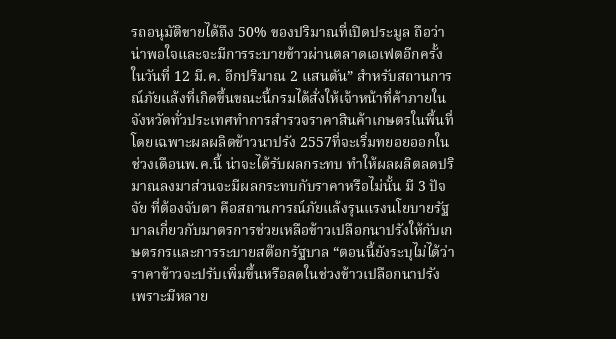รถอนุมัติขายได้ถึง 50% ของปริมาณที่เปิดประมูล ถือว่าน่าพอใจและจะมีการระบายข้าวผ่านตลาดเอเฟตอีกครั้งในวันที่ 12 มี.ค. อีกปริมาณ 2 แสนตัน” สำหรับสถานการณ์ภัยแล้งที่เกิดขึ้นขณะนี้กรมได้สั่งให้เจ้าหน้าที่ค้าภายในจังหวัดทั่วประเทศทำการสำรวจราคาสินค้าเกษตรในพื้นที่ โดยเฉพาะผลผลิตข้าวนาปรัง 2557ที่จะเริ่มทยอยออกในช่วงเดือนพ.ค.นี้ น่าจะได้รับผลกระทบ ทำให้ผลผลิตลดปริมาณลงมาส่วนจะมีผลกระทบกับราคาหรือไม่นั้น มี 3 ปัจจัย ที่ต้องจับตา คือสถานการณ์ภัยแล้งรุนแรงนโยบายรัฐบาลเกี่ยวกับมาตรการช่วยเหลือข้าวเปลือกนาปรังให้กับเกษตรกรและการระบายสต๊อกรัฐบาล “ตอนนี้ยังระบุไม่ได้ว่าราคาข้าวจะปรับเพิ่มขึ้นหรือลดในช่วงข้าวเปลือกนาปรัง เพราะมีหลาย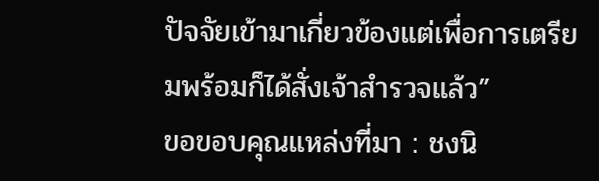ปัจจัยเข้ามาเกี่ยวข้องแต่เพื่อการเตรียมพร้อมก็ได้สั่งเจ้าสำรวจแล้ว”
ขอขอบคุณแหล่งที่มา : ชงนิ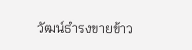วัฒน์ธำรงขายข้าว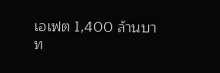เอเฟต 1,400 ล้านบาท